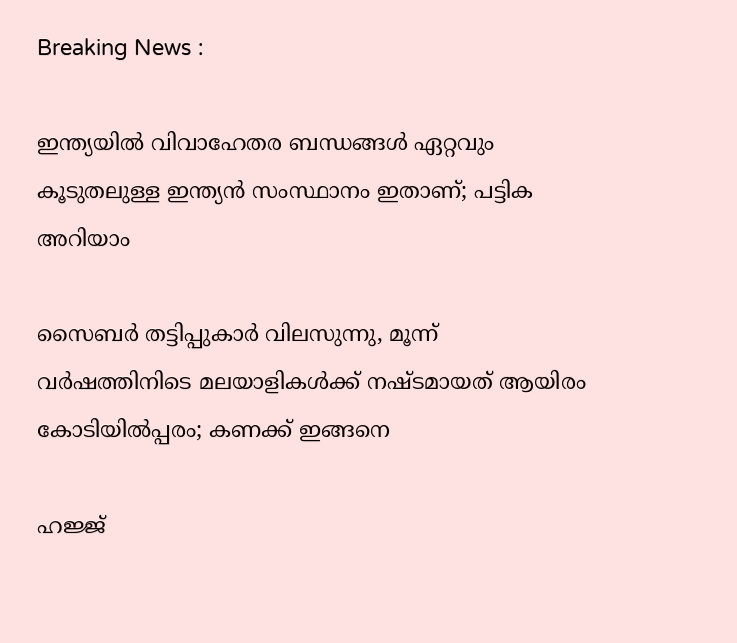Breaking News :

ഇന്ത്യയില്‍ വിവാഹേതര ബന്ധങ്ങള്‍ ഏറ്റവും കൂടുതലുള്ള ഇന്ത്യന്‍ സംസ്ഥാനം ഇതാണ്; പട്ടിക അറിയാം

സൈബര്‍ തട്ടിപ്പുകാര്‍ വിലസുന്നു, മൂന്ന് വര്‍ഷത്തിനിടെ മലയാളികള്‍ക്ക് നഷ്ടമായത് ആയിരം കോടിയില്‍പ്പരം; കണക്ക് ഇങ്ങനെ

ഹജ്ജ്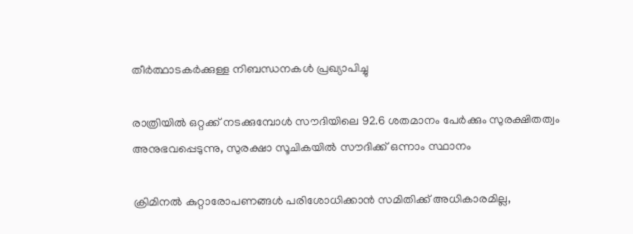തീർത്ഥാടകർക്കുള്ള നിബന്ധനകൾ പ്രഖ്യാപിച്ചു

രാത്രിയിൽ ഒറ്റക്ക് നടക്കുമ്പോൾ സൗദിയിലെ 92.6 ശതമാനം പേർക്കും സുരക്ഷിതത്വം അനുഭവപ്പെടുന്നു, സുരക്ഷാ സൂചികയിൽ സൗദിക്ക് ഒന്നാം സ്ഥാനം

ക്രിമിനല്‍ കുറ്റാരോപണങ്ങള്‍ പരിശോധിക്കാന്‍ സമിതിക്ക്‌ അധികാരമില്ല,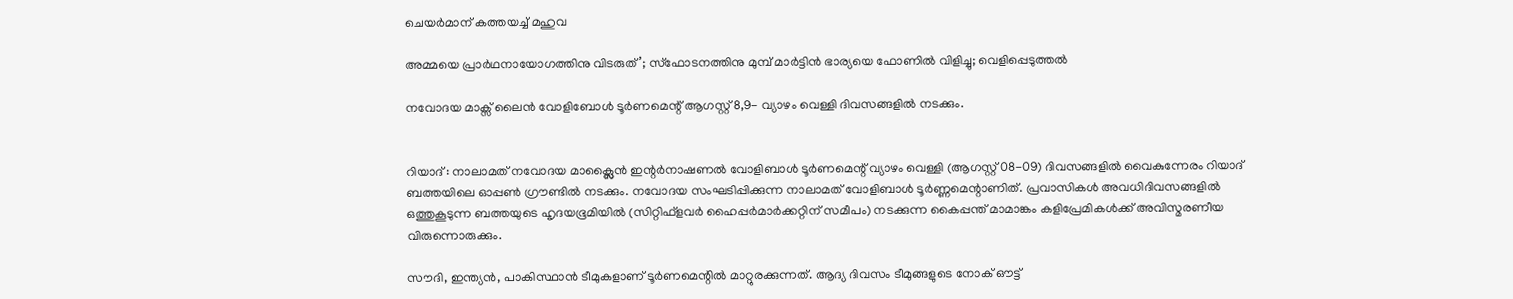ചെയര്‍മാന്‌ കത്തയച്ച് മഹുവ

അമ്മയെ പ്രാര്‍ഥനായോഗത്തിനു വിടരുത്’; സ്‌ഫോടനത്തിനു മുമ്പ് മാര്‍ട്ടിന്‍ ഭാര്യയെ ഫോണില്‍ വിളിച്ചു; വെളിപ്പെടുത്തല്‍

നവോദയ മാക്സ് ലൈൻ വോളിബോൾ ടൂർണമെന്റ് ആഗസ്റ്റ്‌ 8,9- വ്യാഴം വെള്ളി ദിവസങ്ങളിൽ നടക്കും.


റിയാദ് : നാലാമത് നവോദയ മാക്സ്ലൈൻ ഇന്റർനാഷണൽ വോളിബാൾ ടൂർണമെന്റ് വ്യാഴം വെള്ളി (ആഗസ്റ്റ് 08-09) ദിവസങ്ങളിൽ വൈകുന്നേരം റിയാദ് ബത്തയിലെ ഓപ്പൺ ഗ്രൗണ്ടിൽ നടക്കും. നവോദയ സംഘടിപ്പിക്കുന്ന നാലാമത് വോളിബാൾ ടൂർണ്ണമെന്റാണിത്. പ്രവാസികൾ അവധിദിവസങ്ങളിൽ ഒത്തുകൂടുന്ന ബത്തയുടെ ഹൃദയഭൂമിയിൽ (സിറ്റിഫ്‌ളവർ ഹൈപ്പർമാർക്കറ്റിന് സമീപം) നടക്കുന്ന കൈപ്പന്ത് മാമാങ്കം കളിപ്രേമികൾക്ക് അവിസ്മരണീയ വിരുന്നൊരുക്കും.

സൗദി, ഇന്ത്യൻ, പാകിസ്ഥാൻ ടീമുകളാണ് ടൂർണമെന്റിൽ മാറ്റുരക്കുന്നത്. ആദ്യ ദിവസം ടീമുങ്ങളുടെ നോക് ഔട്ട്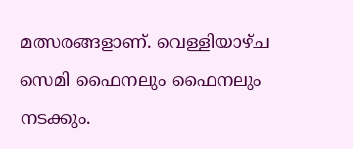മത്സരങ്ങളാണ്. വെള്ളിയാഴ്ച സെമി ഫൈനലും ഫൈനലും നടക്കും.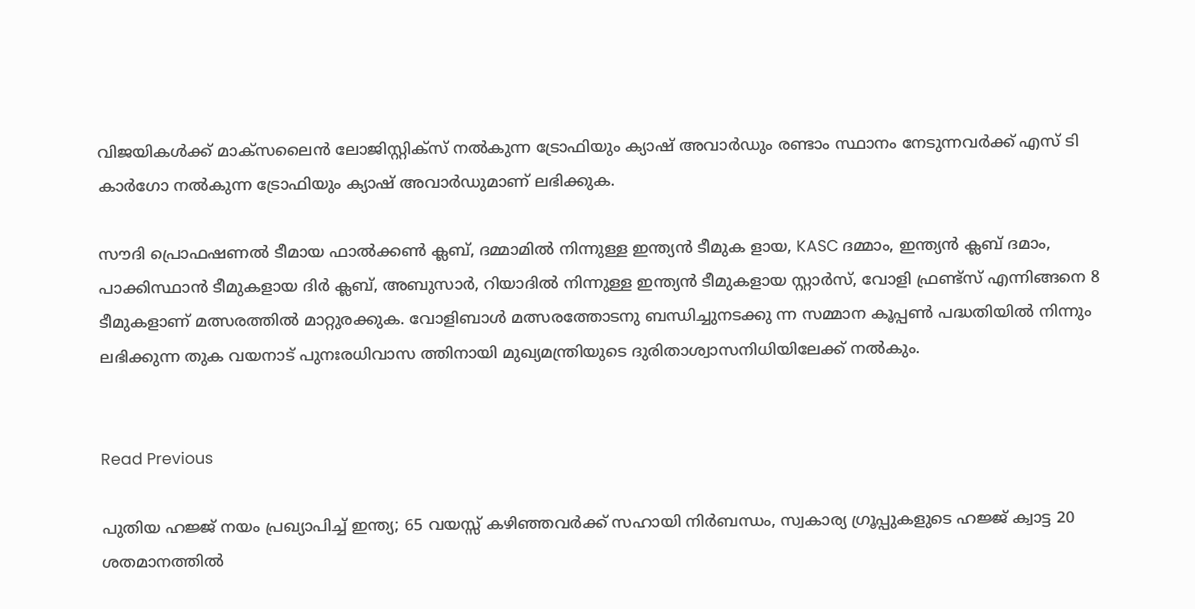വിജയികൾക്ക് മാക്സലൈൻ ലോജിസ്റ്റിക്സ് നൽകുന്ന ട്രോഫിയും ക്യാഷ് അവാർഡും രണ്ടാം സ്ഥാനം നേടുന്നവർക്ക് എസ് ടി കാർഗോ നൽകുന്ന ട്രോഫിയും ക്യാഷ് അവാർഡുമാണ് ലഭിക്കുക.

സൗദി പ്രൊഫഷണൽ ടീമായ ഫാൽക്കൺ ക്ലബ്, ദമ്മാമിൽ നിന്നുള്ള ഇന്ത്യൻ ടീമുക ളായ, KASC ദമ്മാം, ഇന്ത്യൻ ക്ലബ് ദമാം, പാക്കിസ്ഥാൻ ടീമുകളായ ദിർ ക്ലബ്, അബുസാർ, റിയാദിൽ നിന്നുള്ള ഇന്ത്യൻ ടീമുകളായ സ്റ്റാർസ്, വോളി ഫ്രണ്ട്‌സ് എന്നിങ്ങനെ 8 ടീമുകളാണ് മത്സരത്തിൽ മാറ്റുരക്കുക. വോളിബാൾ മത്സരത്തോടനു ബന്ധിച്ചുനടക്കു ന്ന സമ്മാന കൂപ്പൺ പദ്ധതിയിൽ നിന്നും ലഭിക്കുന്ന തുക വയനാട് പുനഃരധിവാസ ത്തിനായി മുഖ്യമന്ത്രിയുടെ ദുരിതാശ്വാസനിധിയിലേക്ക് നൽകും.


Read Previous

പുതിയ ഹജ്ജ് നയം പ്രഖ്യാപിച്ച് ഇന്ത്യ; 65 വയസ്സ് കഴിഞ്ഞവർക്ക് സഹായി നിർബന്ധം, സ്വകാര്യ ഗ്രൂപ്പുകളുടെ ഹജ്ജ് ക്വാട്ട 20 ശതമാനത്തിൽ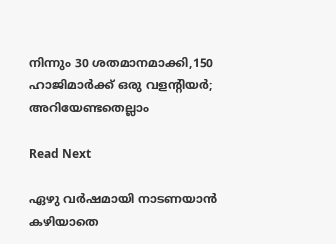നിന്നും 30 ശതമാനമാക്കി,150 ഹാജിമാർക്ക് ഒരു വളന്റിയർ; അറിയേണ്ടതെല്ലാം

Read Next

ഏഴു വർഷമായി നാടണയാൻ കഴിയാതെ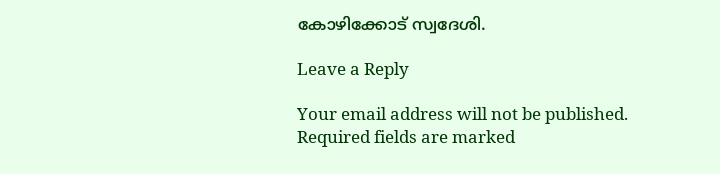കോഴിക്കോട് സ്വദേശി.

Leave a Reply

Your email address will not be published. Required fields are marked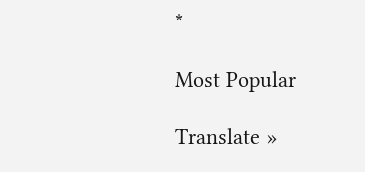*

Most Popular

Translate »